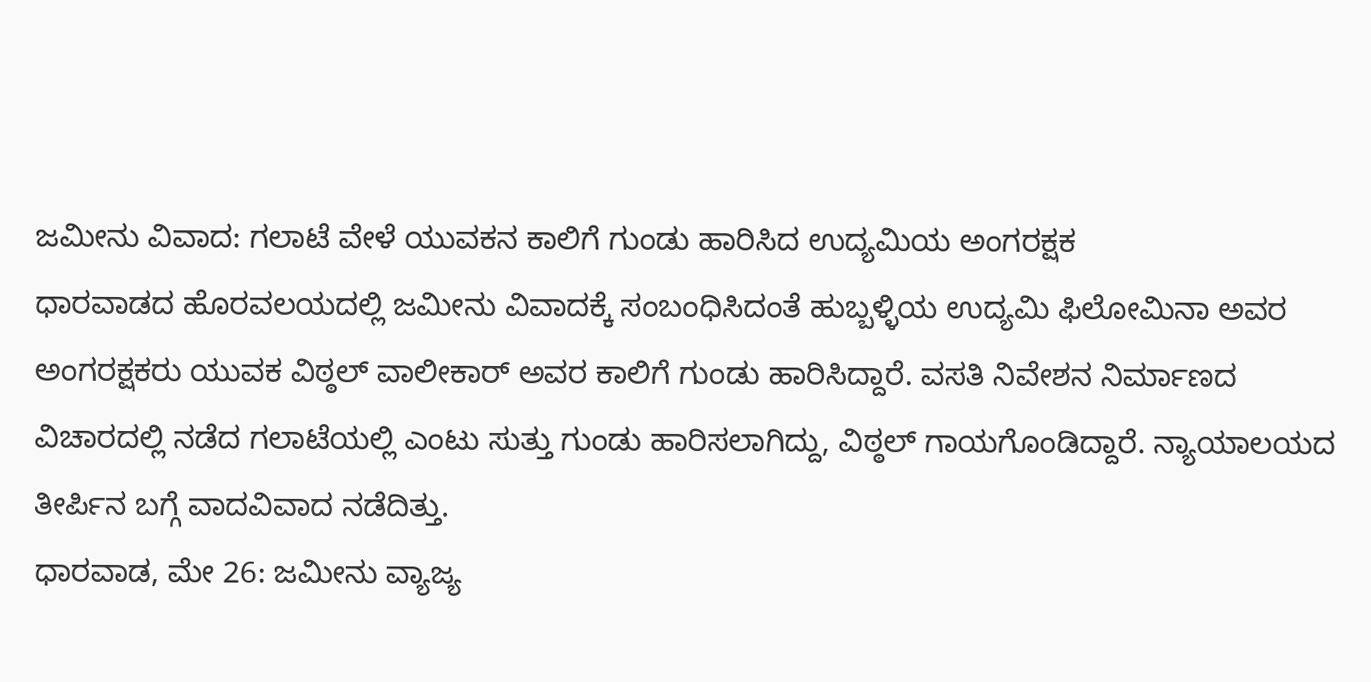ಜಮೀನು ವಿವಾದ: ಗಲಾಟೆ ವೇಳೆ ಯುವಕನ ಕಾಲಿಗೆ ಗುಂಡು ಹಾರಿಸಿದ ಉದ್ಯಮಿಯ ಅಂಗರಕ್ಷಕ
ಧಾರವಾಡದ ಹೊರವಲಯದಲ್ಲಿ ಜಮೀನು ವಿವಾದಕ್ಕೆ ಸಂಬಂಧಿಸಿದಂತೆ ಹುಬ್ಬಳ್ಳಿಯ ಉದ್ಯಮಿ ಫಿಲೋಮಿನಾ ಅವರ ಅಂಗರಕ್ಷಕರು ಯುವಕ ವಿಠ್ಠಲ್ ವಾಲೀಕಾರ್ ಅವರ ಕಾಲಿಗೆ ಗುಂಡು ಹಾರಿಸಿದ್ದಾರೆ. ವಸತಿ ನಿವೇಶನ ನಿರ್ಮಾಣದ ವಿಚಾರದಲ್ಲಿ ನಡೆದ ಗಲಾಟೆಯಲ್ಲಿ ಎಂಟು ಸುತ್ತು ಗುಂಡು ಹಾರಿಸಲಾಗಿದ್ದು, ವಿಠ್ಠಲ್ ಗಾಯಗೊಂಡಿದ್ದಾರೆ. ನ್ಯಾಯಾಲಯದ ತೀರ್ಪಿನ ಬಗ್ಗೆ ವಾದವಿವಾದ ನಡೆದಿತ್ತು.
ಧಾರವಾಡ, ಮೇ 26: ಜಮೀನು ವ್ಯಾಜ್ಯ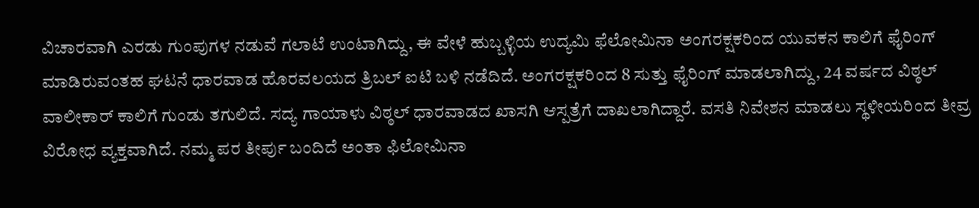ವಿಚಾರವಾಗಿ ಎರಡು ಗುಂಪುಗಳ ನಡುವೆ ಗಲಾಟೆ ಉಂಟಾಗಿದ್ದು, ಈ ವೇಳೆ ಹುಬ್ಬಳ್ಳಿಯ ಉದ್ಯಮಿ ಫೆಲೋಮಿನಾ ಅಂಗರಕ್ಷಕರಿಂದ ಯುವಕನ ಕಾಲಿಗೆ ಫೈರಿಂಗ್ ಮಾಡಿರುವಂತಹ ಘಟನೆ ಧಾರವಾಡ ಹೊರವಲಯದ ತ್ರಿಬಲ್ ಐಟಿ ಬಳಿ ನಡೆದಿದೆ. ಅಂಗರಕ್ಷಕರಿಂದ 8 ಸುತ್ತು ಫೈರಿಂಗ್ ಮಾಡಲಾಗಿದ್ದು, 24 ವರ್ಷದ ವಿಠ್ಠಲ್ ವಾಲೀಕಾರ್ ಕಾಲಿಗೆ ಗುಂಡು ತಗುಲಿದೆ. ಸದ್ಯ ಗಾಯಾಳು ವಿಠ್ಠಲ್ ಧಾರವಾಡದ ಖಾಸಗಿ ಆಸ್ಪತ್ರೆಗೆ ದಾಖಲಾಗಿದ್ದಾರೆ. ವಸತಿ ನಿವೇಶನ ಮಾಡಲು ಸ್ಥಳೀಯರಿಂದ ತೀವ್ರ ವಿರೋಧ ವ್ಯಕ್ತವಾಗಿದೆ. ನಮ್ಮ ಪರ ತೀರ್ಪು ಬಂದಿದೆ ಅಂತಾ ಫಿಲೋಮಿನಾ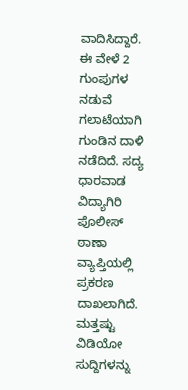ವಾದಿಸಿದ್ದಾರೆ. ಈ ವೇಳೆ 2 ಗುಂಪುಗಳ ನಡುವೆ ಗಲಾಟೆಯಾಗಿ ಗುಂಡಿನ ದಾಳಿ ನಡೆದಿದೆ. ಸದ್ಯ ಧಾರವಾಡ ವಿದ್ಯಾಗಿರಿ ಪೊಲೀಸ್ ಠಾಣಾ ವ್ಯಾಪ್ತಿಯಲ್ಲಿ ಪ್ರಕರಣ ದಾಖಲಾಗಿದೆ.
ಮತ್ತಷ್ಟು ವಿಡಿಯೋ ಸುದ್ದಿಗಳನ್ನು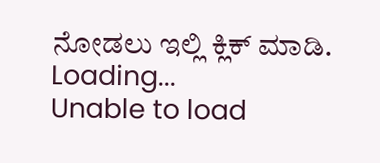ನೋಡಲು ಇಲ್ಲಿ ಕ್ಲಿಕ್ ಮಾಡಿ.
Loading...
Unable to load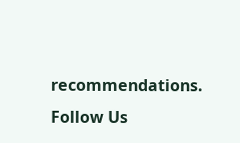recommendations.
Follow Us